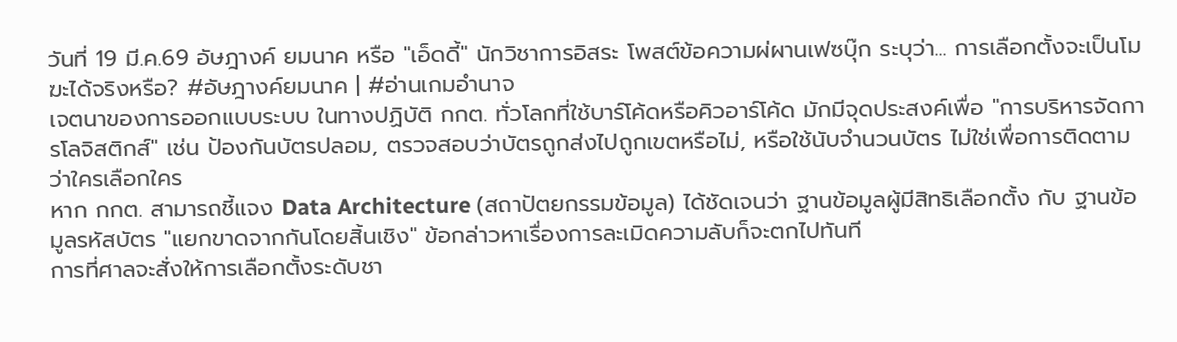วันที่ 19 มี.ค.69 อัษฎางค์ ยมนาค หรือ "เอ็ดดี้" นักวิชาการอิสระ โพสต์ข้อความผ่ผานเฟซบุ๊ก ระบุว่า... การเลือกตั้งจะเป็นโมฆะได้จริงหรือ? #อัษฎางค์ยมนาค | #อ่านเกมอำนาจ
เจตนาของการออกแบบระบบ ในทางปฏิบัติ กกต. ทั่วโลกที่ใช้บาร์โค้ดหรือคิวอาร์โค้ด มักมีจุดประสงค์เพื่อ "การบริหารจัดการโลจิสติกส์" เช่น ป้องกันบัตรปลอม, ตรวจสอบว่าบัตรถูกส่งไปถูกเขตหรือไม่, หรือใช้นับจำนวนบัตร ไม่ใช่เพื่อการติดตามว่าใครเลือกใคร
หาก กกต. สามารถชี้แจง Data Architecture (สถาปัตยกรรมข้อมูล) ได้ชัดเจนว่า ฐานข้อมูลผู้มีสิทธิเลือกตั้ง กับ ฐานข้อมูลรหัสบัตร "แยกขาดจากกันโดยสิ้นเชิง" ข้อกล่าวหาเรื่องการละเมิดความลับก็จะตกไปทันที
การที่ศาลจะสั่งให้การเลือกตั้งระดับชา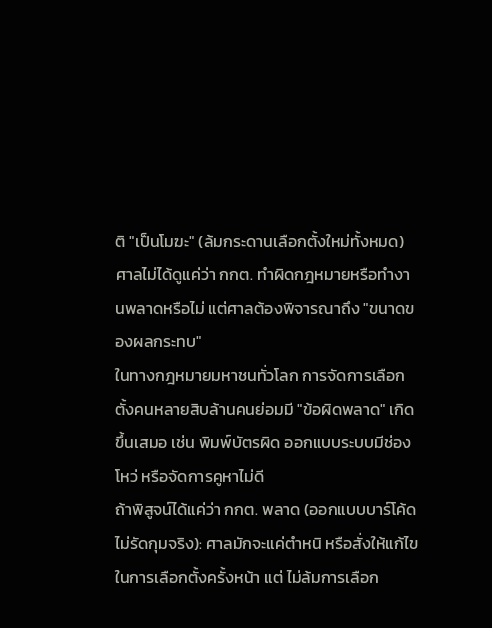ติ "เป็นโมฆะ" (ล้มกระดานเลือกตั้งใหม่ทั้งหมด) ศาลไม่ได้ดูแค่ว่า กกต. ทำผิดกฎหมายหรือทำงานพลาดหรือไม่ แต่ศาลต้องพิจารณาถึง "ขนาดของผลกระทบ"
ในทางกฎหมายมหาชนทั่วโลก การจัดการเลือกตั้งคนหลายสิบล้านคนย่อมมี "ข้อผิดพลาด" เกิดขึ้นเสมอ เช่น พิมพ์บัตรผิด ออกแบบระบบมีช่องโหว่ หรือจัดการคูหาไม่ดี
ถ้าพิสูจน์ได้แค่ว่า กกต. พลาด (ออกแบบบาร์โค้ดไม่รัดกุมจริง): ศาลมักจะแค่ตำหนิ หรือสั่งให้แก้ไขในการเลือกตั้งครั้งหน้า แต่ ไม่ล้มการเลือก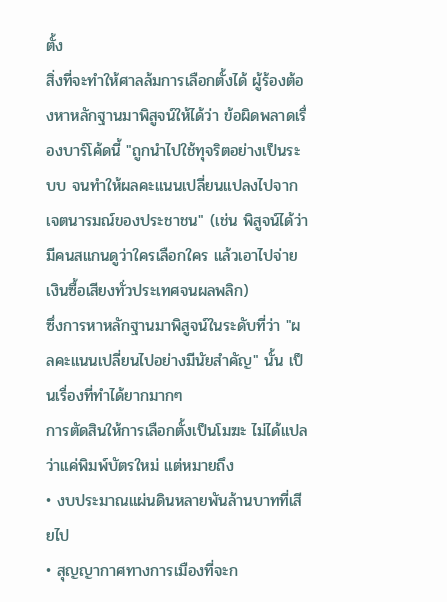ตั้ง
สิ่งที่จะทำให้ศาลล้มการเลือกตั้งได้ ผู้ร้องต้องหาหลักฐานมาพิสูจน์ให้ได้ว่า ข้อผิดพลาดเรื่องบาร์โค้ดนี้ "ถูกนำไปใช้ทุจริตอย่างเป็นระบบ จนทำให้ผลคะแนนเปลี่ยนแปลงไปจากเจตนารมณ์ของประชาชน" (เช่น พิสูจน์ได้ว่ามีคนสแกนดูว่าใครเลือกใคร แล้วเอาไปจ่ายเงินซื้อเสียงทั่วประเทศจนผลพลิก)
ซึ่งการหาหลักฐานมาพิสูจน์ในระดับที่ว่า "ผลคะแนนเปลี่ยนไปอย่างมีนัยสำคัญ" นั้น เป็นเรื่องที่ทำได้ยากมากๆ
การตัดสินให้การเลือกตั้งเป็นโมฆะ ไม่ได้แปลว่าแค่พิมพ์บัตรใหม่ แต่หมายถึง
• งบประมาณแผ่นดินหลายพันล้านบาทที่เสียไป
• สุญญากาศทางการเมืองที่จะก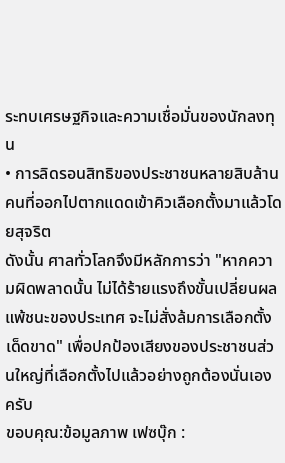ระทบเศรษฐกิจและความเชื่อมั่นของนักลงทุน
• การลิดรอนสิทธิของประชาชนหลายสิบล้านคนที่ออกไปตากแดดเข้าคิวเลือกตั้งมาแล้วโดยสุจริต
ดังนั้น ศาลทั่วโลกจึงมีหลักการว่า "หากความผิดพลาดนั้น ไม่ได้ร้ายแรงถึงขั้นเปลี่ยนผลแพ้ชนะของประเทศ จะไม่สั่งล้มการเลือกตั้งเด็ดขาด" เพื่อปกป้องเสียงของประชาชนส่วนใหญ่ที่เลือกตั้งไปแล้วอย่างถูกต้องนั่นเองครับ
ขอบคุณ:ข้อมูลภาพ เฟซบุ๊ก :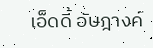เอ็ดดี้ อัษฎางค์